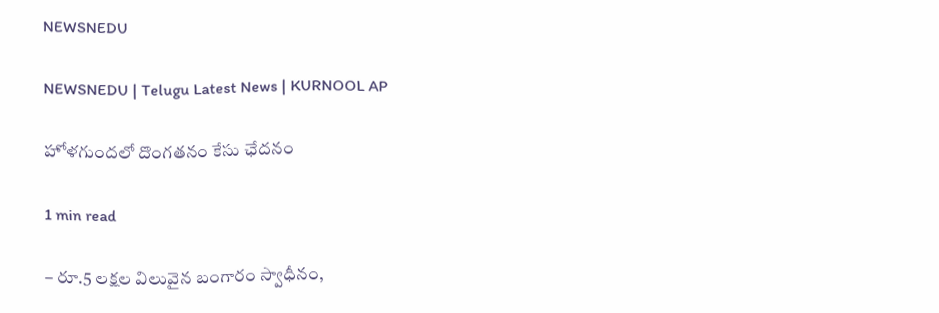NEWSNEDU

NEWSNEDU | Telugu Latest News | KURNOOL AP

హోళగుందలో దొంగతనం కేసు ఛేదనం

1 min read

– రూ.5 లక్షల విలువైన బంగారం స్వాధీనం,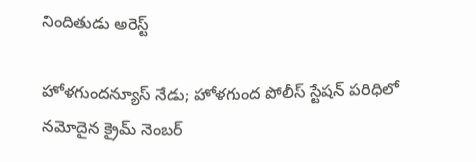నిందితుడు అరెస్ట్

హోళగుందన్యూస్ నేడు; హోళగుంద పోలీస్ స్టేషన్ పరిధిలో నమోదైన క్రైమ్ నెంబర్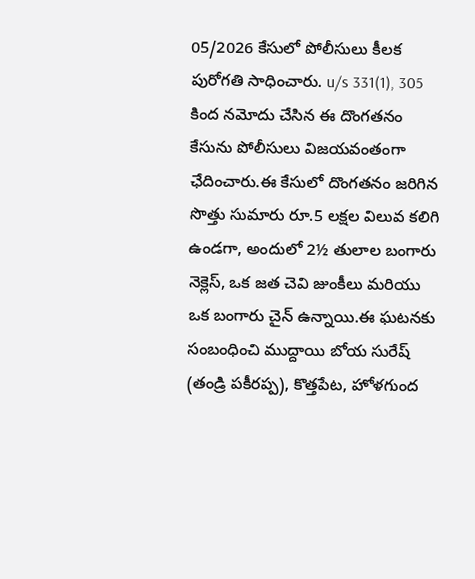05/2026 కేసులో పోలీసులు కీలక పురోగతి సాధించారు. u/s 331(1), 305 కింద నమోదు చేసిన ఈ దొంగతనం కేసును పోలీసులు విజయవంతంగా ఛేదించారు.ఈ కేసులో దొంగతనం జరిగిన సొత్తు సుమారు రూ.5 లక్షల విలువ కలిగి ఉండగా, అందులో 2½ తులాల బంగారు నెక్లెస్, ఒక జత చెవి జుంకీలు మరియు ఒక బంగారు చైన్ ఉన్నాయి.ఈ ఘటనకు సంబంధించి ముద్దాయి బోయ సురేష్ (తండ్రి పకీరప్ప), కొత్తపేట, హోళగుంద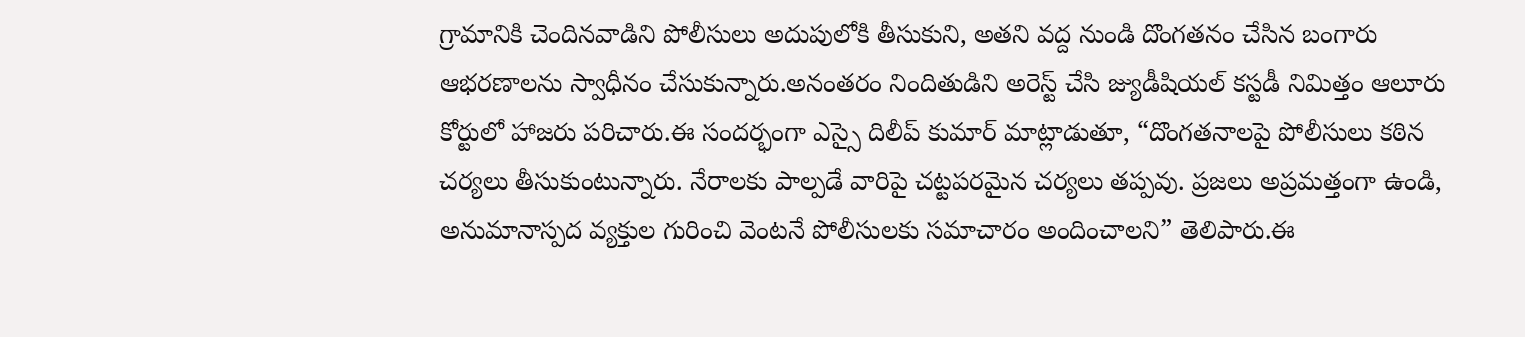గ్రామానికి చెందినవాడిని పోలీసులు అదుపులోకి తీసుకుని, అతని వద్ద నుండి దొంగతనం చేసిన బంగారు ఆభరణాలను స్వాధీనం చేసుకున్నారు.అనంతరం నిందితుడిని అరెస్ట్ చేసి జ్యుడీషియల్ కస్టడీ నిమిత్తం ఆలూరు కోర్టులో హాజరు పరిచారు.ఈ సందర్భంగా ఎస్సై దిలీప్ కుమార్ మాట్లాడుతూ, “దొంగతనాలపై పోలీసులు కఠిన చర్యలు తీసుకుంటున్నారు. నేరాలకు పాల్పడే వారిపై చట్టపరమైన చర్యలు తప్పవు. ప్రజలు అప్రమత్తంగా ఉండి, అనుమానాస్పద వ్యక్తుల గురించి వెంటనే పోలీసులకు సమాచారం అందించాలని” తెలిపారు.ఈ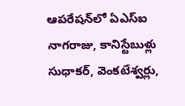ఆపరేషన్‌లో ఏఎస్ఐ నాగరాజు, కానిస్టేబుళ్లు సుధాకర్, వెంకటేశ్వర్లు,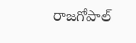రాజగోపాల్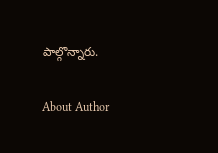పాల్గొన్నారు.

About Author